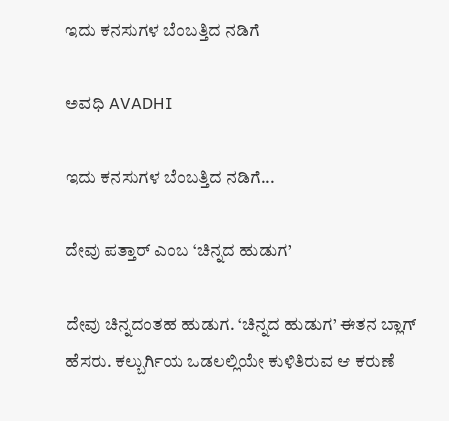ಇದು ಕನಸುಗಳ ಬೆಂಬತ್ತಿದ ನಡಿಗೆ‍

ಅವಧಿ AVADHI

ಇದು ಕನಸುಗಳ ಬೆಂಬತ್ತಿದ ನಡಿಗೆ...

ದೇವು ಪತ್ತಾರ್ ಎಂಬ ‘ಚಿನ್ನದ ಹುಡುಗ’

ದೇವು ಚಿನ್ನದಂತಹ ಹುಡುಗ. ‘ಚಿನ್ನದ ಹುಡುಗ’ ಈತನ ಬ್ಲಾಗ್ ಹೆಸರು. ಕಲ್ಬುರ್ಗಿಯ ಒಡಲಲ್ಲಿಯೇ ಕುಳಿತಿರುವ ಆ ಕರುಣೆ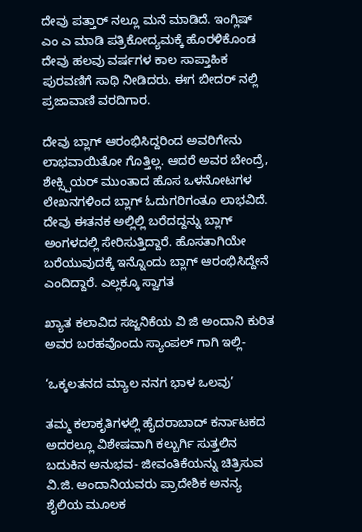ದೇವು ಪತ್ತಾರ್ ನಲ್ಲೂ ಮನೆ ಮಾಡಿದೆ. ಇಂಗ್ಲಿಷ್ ಎಂ ಎ ಮಾಡಿ ಪತ್ರಿಕೋದ್ಯಮಕ್ಕೆ ಹೊರಳಿಕೊಂಡ ದೇವು ಹಲವು ವರ್ಷಗಳ ಕಾಲ ಸಾಪ್ತಾಹಿಕ ಪುರವಣಿಗೆ ಸಾಥಿ ನೀಡಿದರು. ಈಗ ಬೀದರ್ ನಲ್ಲಿ ಪ್ರಜಾವಾಣಿ ವರದಿಗಾರ.

ದೇವು ಬ್ಲಾಗ್ ಆರಂಭಿಸಿದ್ದರಿಂದ ಅವರಿಗೇನು ಲಾಭವಾಯಿತೋ ಗೊತ್ತಿಲ್ಲ. ಆದರೆ ಅವರ ಬೇಂದ್ರೆ, ಶೇಕ್ಸ್ಪಿಯರ್ ಮುಂತಾದ ಹೊಸ ಒಳನೋಟಗಳ ಲೇಖನಗಳಿಂದ ಬ್ಲಾಗ್ ಓದುಗರಿಗಂತೂ ಲಾಭವಿದೆ. ದೇವು ಈತನಕ ಅಲ್ಲಿಲ್ಲಿ ಬರೆದದ್ದನ್ನು ಬ್ಲಾಗ್ ಅಂಗಳದಲ್ಲಿ ಸೇರಿಸುತ್ತಿದ್ದಾರೆ. ಹೊಸತಾಗಿಯೇ ಬರೆಯುವುದಕ್ಕೆ ಇನ್ನೊಂದು ಬ್ಲಾಗ್ ಆರಂಭಿಸಿದ್ದೇನೆ ಎಂದಿದ್ದಾರೆ. ಎಲ್ಲಕ್ಕೂ ಸ್ವಾಗತ

ಖ್ಯಾತ ಕಲಾವಿದ ಸಜ್ಜನಿಕೆಯ ವಿ ಜಿ ಅಂದಾನಿ ಕುರಿತ ಅವರ ಬರಹವೊಂದು ಸ್ಯಾಂಪಲ್ ಗಾಗಿ ಇಲ್ಲಿ-

‘ಒಕ್ಕಲತನದ ಮ್ಯಾಲ ನನಗ ಭಾಳ ಒಲವು’

ತಮ್ಮ ಕಲಾಕೃತಿಗಳಲ್ಲಿ ಹೈದರಾಬಾದ್ ಕರ್ನಾಟಕದ ಅದರಲ್ಲೂ ವಿಶೇಷವಾಗಿ ಕಲ್ಬುರ್ಗಿ ಸುತ್ತಲಿನ ಬದುಕಿನ ಅನುಭವ- ಜೀವಂತಿಕೆಯನ್ನು ಚಿತ್ರಿಸುವ ವಿ.ಜಿ. ಅಂದಾನಿಯವರು ಪ್ರಾದೇಶಿಕ ಅನನ್ಯ ಶೈಲಿಯ ಮೂಲಕ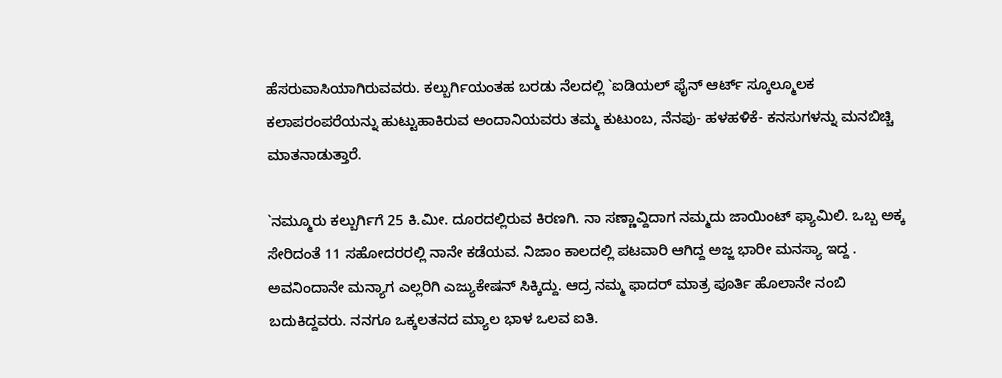ಹೆಸರುವಾಸಿಯಾಗಿರುವವರು. ಕಲ್ಬುರ್ಗಿಯಂತಹ ಬರಡು ನೆಲದಲ್ಲಿ `ಐಡಿಯಲ್ ಫೈನ್ ಆರ್ಟ್‌ ಸ್ಕೂಲ್ಮೂಲಕ ಕಲಾಪರಂಪರೆಯನ್ನು ಹುಟ್ಟುಹಾಕಿರುವ ಅಂದಾನಿಯವರು ತಮ್ಮ ಕುಟುಂಬ, ನೆನಪು- ಹಳಹಳಿಕೆ- ಕನಸುಗಳನ್ನು ಮನಬಿಚ್ಚಿ ಮಾತನಾಡುತ್ತಾರೆ.

`ನಮ್ಮೂರು ಕಲ್ಬುರ್ಗಿಗೆ 25 ಕಿ.ಮೀ. ದೂರದಲ್ಲಿರುವ ಕಿರಣಗಿ. ನಾ ಸಣ್ಣಾವ್ದಿದಾಗ ನಮ್ಮದು ಜಾಯಿಂಟ್ ಫ್ಯಾಮಿಲಿ. ಒಬ್ಬ ಅಕ್ಕ ಸೇರಿದಂತೆ 11 ಸಹೋದರರಲ್ಲಿ ನಾನೇ ಕಡೆಯವ. ನಿಜಾಂ ಕಾಲದಲ್ಲಿ ಪಟವಾರಿ ಆಗಿದ್ದ ಅಜ್ಜ ಭಾರೀ ಮನಸ್ಯಾ ಇದ್ದ . ಅವನಿಂದಾನೇ ಮನ್ಯಾಗ ಎಲ್ಲರಿಗಿ ಎಜ್ಯುಕೇಷನ್ ಸಿಕ್ಕಿದ್ದು. ಆದ್ರ ನಮ್ಮ ಫಾದರ್ ಮಾತ್ರ ಪೂರ್ತಿ ಹೊಲಾನೇ ನಂಬಿ ಬದುಕಿದ್ದವರು. ನನಗೂ ಒಕ್ಕಲತನದ ಮ್ಯಾಲ ಭಾಳ ಒಲವ ಐತಿ.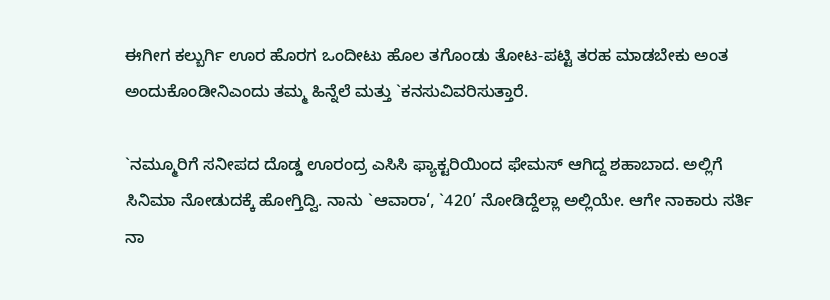ಈಗೀಗ ಕಲ್ಬುರ್ಗಿ ಊರ ಹೊರಗ ಒಂದೀಟು ಹೊಲ ತಗೊಂಡು ತೋಟ-ಪಟ್ಟಿ ತರಹ ಮಾಡಬೇಕು ಅಂತ ಅಂದುಕೊಂಡೀನಿಎಂದು ತಮ್ಮ ಹಿನ್ನೆಲೆ ಮತ್ತು `ಕನಸುವಿವರಿಸುತ್ತಾರೆ.

`ನಮ್ಮೂರಿಗೆ ಸನೀಪದ ದೊಡ್ಡ ಊರಂದ್ರ ಎಸಿಸಿ ಫ್ಯಾಕ್ಟರಿಯಿಂದ ಫೇಮಸ್ ಆಗಿದ್ದ ಶಹಾಬಾದ. ಅಲ್ಲಿಗೆ ಸಿನಿಮಾ ನೋಡುದಕ್ಕೆ ಹೋಗ್ತಿದ್ವಿ. ನಾನು `ಆವಾರಾ‘, `420’ ನೋಡಿದ್ದೆಲ್ಲಾ ಅಲ್ಲಿಯೇ. ಆಗೇ ನಾಕಾರು ಸರ್ತಿ ನಾ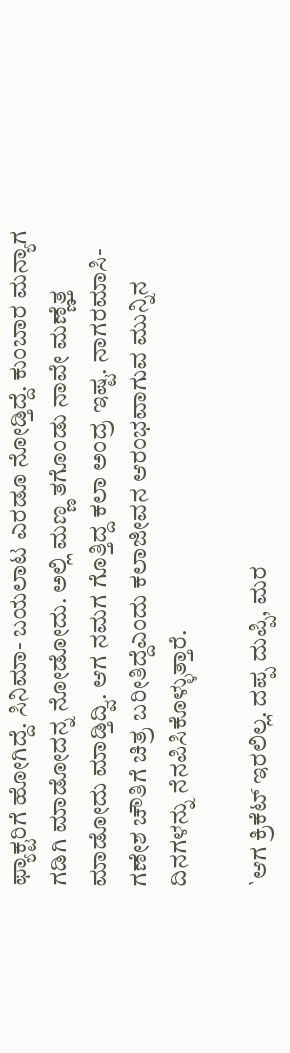ಫ್ಯಾಕ್ಟರಿಗೆ ಹೋಗಿದ್ದೆ. ಸಿನಿಮಾ- ಬಯಲಾಟ ಎರಡೂ ನೋಡ್ತಿದ್ದೆ. ಕುಂಬಾರ ಮನ್ಯಾಗ ಗಡಿಗಿ ಮಾಡೋದನ್ನ ನೋಡೋದು. ಅಲ್ಲಿ ಮಣ್ಣ ತಗೊಂಡು ನಾವೇ ಮಣ್ಣೆತ್ತ ಮಾಡೋದು ಮಾಡ್ತಿದ್ವಿ. ಆಗ ನಮಗ ಗೊತ್ತಿದ್ದ ಕಲಾ ಅಂದ್ರ ಇಷ್ಟ. ನಾಗರಮಾಸಿ- ಗಣೇಶ ಚೌತಿಗೆ ಚಿತ್ರ ಬರೀತಿದ್ದೆಎಂದು ಕಲಾಜೀವನ ಆರಂಭವಾಗುವ ಮುನ್ನಿನ ದಿನಗಳನ್ನು ನೆನಪಿಸಿಕೊಳ್ಳುತ್ತಾರೆ.

`ಆಗ ಕ್ರಿಕೆಟ್ ಇರಲಿಲ್ಲ. ದಪ್ಪ ದುಪ್ಪಿ, ಮರ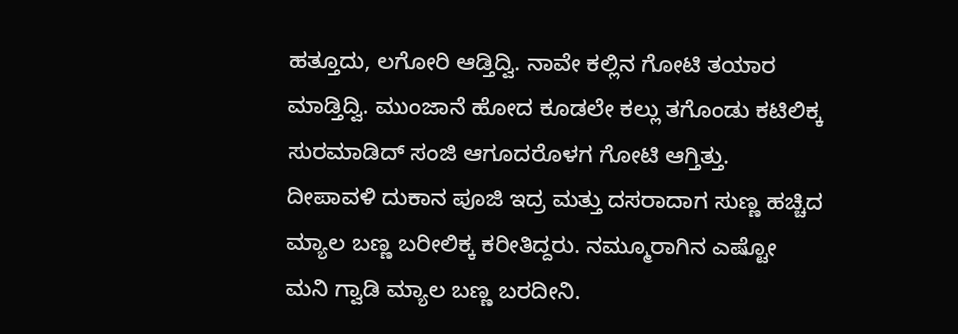ಹತ್ತೂದು, ಲಗೋರಿ ಆಡ್ತಿದ್ವಿ. ನಾವೇ ಕಲ್ಲಿನ ಗೋಟಿ ತಯಾರ ಮಾಡ್ತಿದ್ವಿ. ಮುಂಜಾನೆ ಹೋದ ಕೂಡಲೇ ಕಲ್ಲು ತಗೊಂಡು ಕಟಿಲಿಕ್ಕ ಸುರಮಾಡಿದ್ ಸಂಜಿ ಆಗೂದರೊಳಗ ಗೋಟಿ ಆಗ್ತಿತ್ತು. ದೀಪಾವಳಿ ದುಕಾನ ಪೂಜಿ ಇದ್ರ ಮತ್ತು ದಸರಾದಾಗ ಸುಣ್ಣ ಹಚ್ಚಿದ ಮ್ಯಾಲ ಬಣ್ಣ ಬರೀಲಿಕ್ಕ ಕರೀತಿದ್ದರು. ನಮ್ಮೂರಾಗಿನ ಎಷ್ಟೋ ಮನಿ ಗ್ವಾಡಿ ಮ್ಯಾಲ ಬಣ್ಣ ಬರದೀನಿ.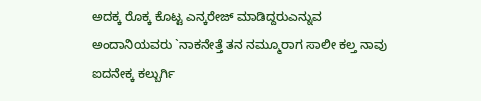ಅದಕ್ಕ ರೊಕ್ಕ ಕೊಟ್ಟ ಎನ್ಕರೇಜ್ ಮಾಡಿದ್ದರುಎನ್ನುವ ಅಂದಾನಿಯವರು `ನಾಕನೇತ್ತೆ ತನ ನಮ್ಮೂರಾಗ ಸಾಲೀ ಕಲ್ತ ನಾವು ಐದನೇಕ್ಕ ಕಲ್ಬುರ್ಗಿ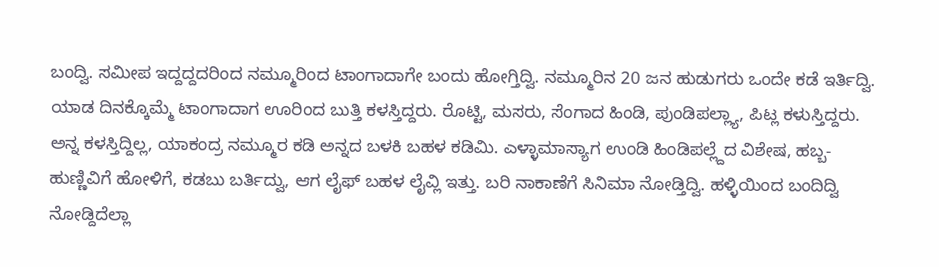ಬಂದ್ವಿ. ಸಮೀಪ ಇದ್ದದ್ದದರಿಂದ ನಮ್ಮೂರಿಂದ ಟಾಂಗಾದಾಗೇ ಬಂದು ಹೋಗ್ತಿದ್ವಿ. ನಮ್ಮೂರಿನ 20 ಜನ ಹುಡುಗರು ಒಂದೇ ಕಡೆ ಇರ್ತಿದ್ವಿ. ಯಾಡ ದಿನಕ್ಕೊಮ್ಮೆ ಟಾಂಗಾದಾಗ ಊರಿಂದ ಬುತ್ತಿ ಕಳಸ್ತಿದ್ದರು. ರೊಟ್ಟಿ, ಮಸರು, ಸೆಂಗಾದ ಹಿಂಡಿ, ಪುಂಡಿಪಲ್ಲ್ಯಾ, ಪಿಟ್ಲ ಕಳುಸ್ತಿದ್ದರು. ಅನ್ನ ಕಳಸ್ತಿದ್ದಿಲ್ಲ, ಯಾಕಂದ್ರ ನಮ್ಮೂರ ಕಡಿ ಅನ್ನದ ಬಳಕಿ ಬಹಳ ಕಡಿಮಿ. ಎಳ್ಳಾಮಾಸ್ಯಾಗ ಉಂಡಿ ಹಿಂಡಿಪಲ್ಲ್ದೆದ ವಿಶೇಷ, ಹಬ್ಬ-ಹುಣ್ಣಿವಿಗೆ ಹೋಳಿಗೆ, ಕಡಬು ಬರ್ತಿದ್ವು, ಆಗ ಲೈಫ್ ಬಹಳ ಲೈವ್ಲಿ ಇತ್ತು. ಬರಿ ನಾಕಾಣೆಗೆ ಸಿನಿಮಾ ನೋಡ್ತಿದ್ವಿ. ಹಳ್ಳಿಯಿಂದ ಬಂದಿದ್ವಿ ನೋಡ್ದಿದೆಲ್ಲಾ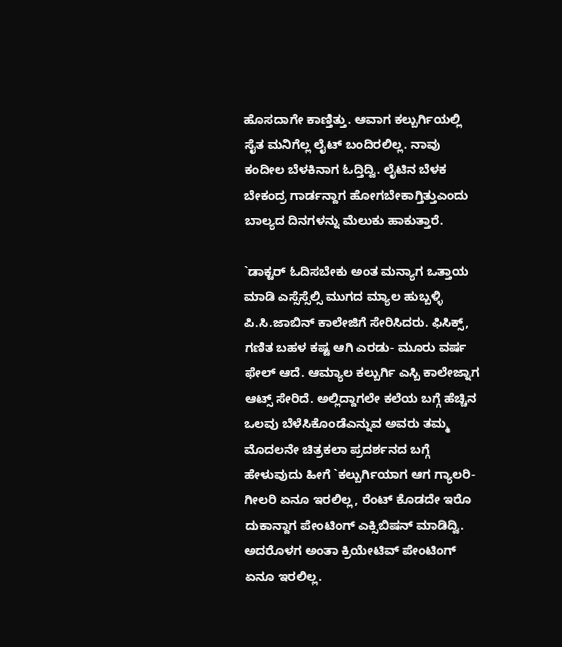ಹೊಸದಾಗೇ ಕಾಣ್ತಿತ್ತು. ಆವಾಗ ಕಲ್ಬುರ್ಗಿಯಲ್ಲಿ ಸೈತ ಮನಿಗೆಲ್ಲ ಲೈಟ್ ಬಂದಿರಲಿಲ್ಲ. ನಾವು ಕಂದೀಲ ಬೆಳಕಿನಾಗ ಓದ್ತಿದ್ವಿ. ಲೈಟಿನ ಬೆಳಕ ಬೇಕಂದ್ರ ಗಾರ್ಡನ್ದಾಗ ಹೋಗಬೇಕಾಗ್ತಿತ್ತುಎಂದು ಬಾಲ್ಯದ ದಿನಗಳನ್ನು ಮೆಲುಕು ಹಾಕುತ್ತಾರೆ.

`ಡಾಕ್ಟರ್ ಓದಿಸಬೇಕು ಅಂತ ಮನ್ಯಾಗ ಒತ್ತಾಯ ಮಾಡಿ ಎಸ್ಸೆಸ್ಸೆಲ್ಸಿ ಮುಗದ ಮ್ಯಾಲ ಹುಬ್ಬಳ್ಳಿ ಪಿ.ಸಿ.ಜಾಬಿನ್ ಕಾಲೇಜಿಗೆ ಸೇರಿಸಿದರು. ಫಿಸಿಕ್ಸ್, ಗಣಿತ ಬಹಳ ಕಷ್ಟ ಆಗಿ ಎರಡು- ಮೂರು ವರ್ಷ ಫೇಲ್ ಆದೆ. ಆಮ್ಯಾಲ ಕಲ್ಬುರ್ಗಿ ಎಸ್ಬಿ ಕಾಲೇಜ್ನಾಗ ಆಟ್ಸ್ ಸೇರಿದೆ. ಅಲ್ಲಿದ್ದಾಗಲೇ ಕಲೆಯ ಬಗ್ಗೆ ಹೆಚ್ಚಿನ ಒಲವು ಬೆಳೆಸಿಕೊಂಡೆಎನ್ನುವ ಅವರು ತಮ್ಮ ಮೊದಲನೇ ಚಿತ್ರಕಲಾ ಪ್ರದರ್ಶನದ ಬಗ್ಗೆ ಹೇಳುವುದು ಹೀಗೆ `ಕಲ್ಬುರ್ಗಿಯಾಗ ಆಗ ಗ್ಯಾಲರಿ- ಗೀಲರಿ ಏನೂ ಇರಲಿಲ್ಲ, ರೆಂಟ್ ಕೊಡದೇ ಇರೊ ದುಕಾನ್ದಾಗ ಪೇಂಟಿಂಗ್ ಎಕ್ಸಿಬಿಷನ್ ಮಾಡಿದ್ವಿ. ಅದರೊಳಗ ಅಂತಾ ಕ್ರಿಯೇಟಿವ್ ಪೇಂಟಿಂಗ್ ಏನೂ ಇರಲಿಲ್ಲ.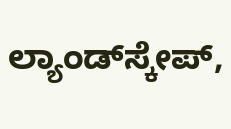ಲ್ಯಾಂಡ್‌ಸ್ಕೇಪ್‌,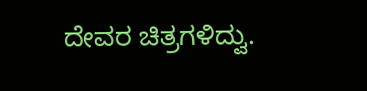ದೇವರ ಚಿತ್ರಗಳಿದ್ವು.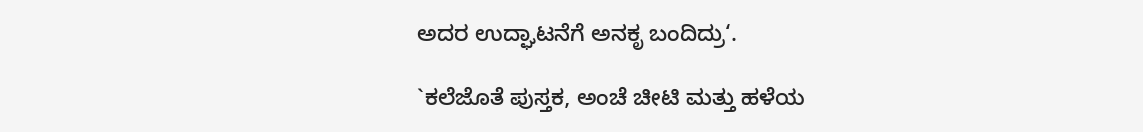ಅದರ ಉದ್ಘಾಟನೆಗೆ ಅನಕೃ ಬಂದಿದ್ರು‘.

`ಕಲೆಜೊತೆ ಪುಸ್ತಕ, ಅಂಚೆ ಚೀಟಿ ಮತ್ತು ಹಳೆಯ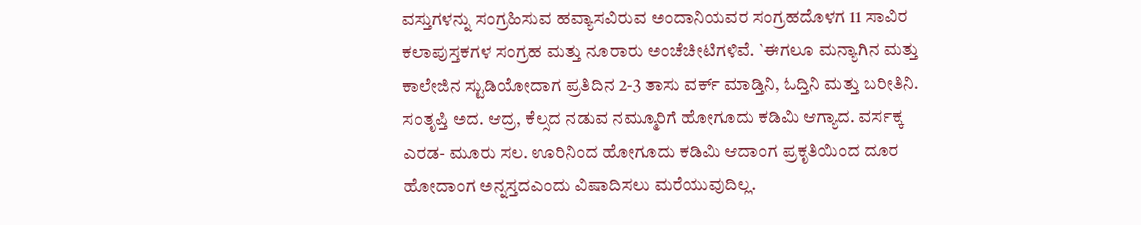ವಸ್ತುಗಳನ್ನು ಸಂಗ್ರಹಿಸುವ ಹವ್ಯಾಸವಿರುವ ಅಂದಾನಿಯವರ ಸಂಗ್ರಹದೊಳಗ 11 ಸಾವಿರ ಕಲಾಪುಸ್ತಕಗಳ ಸಂಗ್ರಹ ಮತ್ತು ನೂರಾರು ಅಂಚೆಚೀಟಿಗಳಿವೆ. `ಈಗಲೂ ಮನ್ಯಾಗಿನ ಮತ್ತು ಕಾಲೇಜಿನ ಸ್ಟುಡಿಯೋದಾಗ ಪ್ರತಿದಿನ 2-3 ತಾಸು ವರ್ಕ್‌ ಮಾಡ್ತಿನಿ, ಓದ್ತಿನಿ ಮತ್ತು ಬರೀತಿನಿ. ಸಂತೃಪ್ತಿ ಅದ. ಆದ್ರ, ಕೆಲ್ಸದ ನಡುವ ನಮ್ಮೂರಿಗೆ ಹೋಗೂದು ಕಡಿಮಿ ಆಗ್ಯಾದ. ವರ್ಸಕ್ಕ ಎರಡ- ಮೂರು ಸಲ. ಊರಿನಿಂದ ಹೋಗೂದು ಕಡಿಮಿ ಆದಾಂಗ ಪ್ರಕೃತಿಯಿಂದ ದೂರ ಹೋದಾಂಗ ಅನ್ನಸ್ತದಎಂದು ವಿಷಾದಿಸಲು ಮರೆಯುವುದಿಲ್ಲ.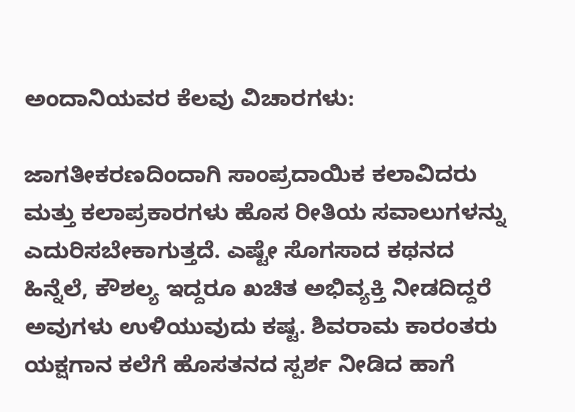ಅಂದಾನಿಯವರ ಕೆಲವು ವಿಚಾರಗಳು:

ಜಾಗತೀಕರಣದಿಂದಾಗಿ ಸಾಂಪ್ರದಾಯಿಕ ಕಲಾವಿದರು ಮತ್ತು ಕಲಾಪ್ರಕಾರಗಳು ಹೊಸ ರೀತಿಯ ಸವಾಲುಗಳನ್ನು ಎದುರಿಸಬೇಕಾಗುತ್ತದೆ. ಎಷ್ಟೇ ಸೊಗಸಾದ ಕಥನದ ಹಿನ್ನೆಲೆ, ಕೌಶಲ್ಯ ಇದ್ದರೂ ಖಚಿತ ಅಭಿವ್ಯಕ್ತಿ ನೀಡದಿದ್ದರೆ ಅವುಗಳು ಉಳಿಯುವುದು ಕಷ್ಟ. ಶಿವರಾಮ ಕಾರಂತರು ಯಕ್ಷಗಾನ ಕಲೆಗೆ ಹೊಸತನದ ಸ್ಪರ್ಶ ನೀಡಿದ ಹಾಗೆ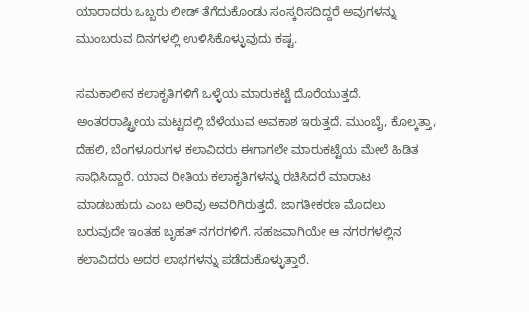ಯಾರಾದರು ಒಬ್ಬರು ಲೀಡ್ ತೆಗೆದುಕೊಂಡು ಸಂಸ್ಕರಿಸದಿದ್ದರೆ ಅವುಗಳನ್ನು ಮುಂಬರುವ ದಿನಗಳಲ್ಲಿ ಉಳಿಸಿಕೊಳ್ಳುವುದು ಕಷ್ಟ.

ಸಮಕಾಲೀನ ಕಲಾಕೃತಿಗಳಿಗೆ ಒಳ್ಳೆಯ ಮಾರುಕಟ್ಟೆ ದೊರೆಯುತ್ತದೆ. ಅಂತರರಾಷ್ಟ್ರೀಯ ಮಟ್ಟದಲ್ಲಿ ಬೆಳೆಯುವ ಅವಕಾಶ ಇರುತ್ತದೆ. ಮುಂಬೈ, ಕೊಲ್ಕತ್ತಾ, ದೆಹಲಿ, ಬೆಂಗಳೂರುಗಳ ಕಲಾವಿದರು ಈಗಾಗಲೇ ಮಾರುಕಟ್ಟೆಯ ಮೇಲೆ ಹಿಡಿತ ಸಾಧಿಸಿದ್ದಾರೆ. ಯಾವ ರೀತಿಯ ಕಲಾಕೃತಿಗಳನ್ನು ರಚಿಸಿದರೆ ಮಾರಾಟ ಮಾಡಬಹುದು ಎಂಬ ಅರಿವು ಅವರಿಗಿರುತ್ತದೆ. ಜಾಗತೀಕರಣ ಮೊದಲು ಬರುವುದೇ ಇಂತಹ ಬೃಹತ್ ನಗರಗಳಿಗೆ. ಸಹಜವಾಗಿಯೇ ಆ ನಗರಗಳಲ್ಲಿನ ಕಲಾವಿದರು ಅದರ ಲಾಭಗಳನ್ನು ಪಡೆದುಕೊಳ್ಳುತ್ತಾರೆ.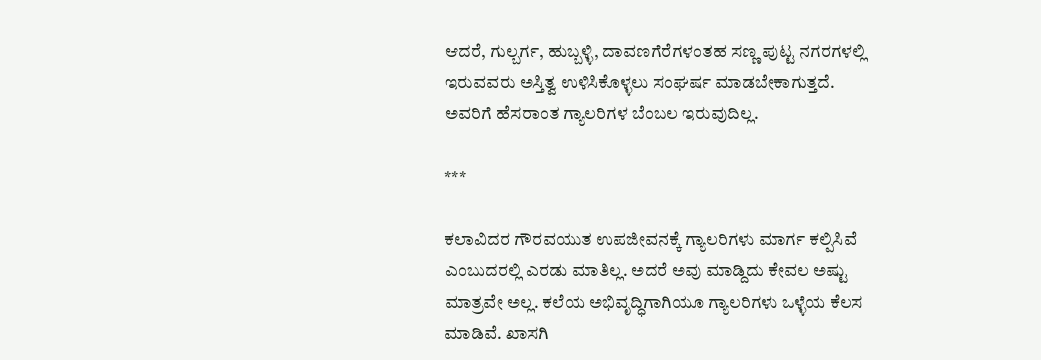ಆದರೆ, ಗುಲ್ಬರ್ಗ, ಹುಬ್ಬಳ್ಳಿ, ದಾವಣಗೆರೆಗಳಂತಹ ಸಣ್ಣ ಪುಟ್ಟ ನಗರಗಳಲ್ಲಿ ಇರುವವರು ಅಸ್ತಿತ್ವ ಉಳಿಸಿಕೊಳ್ಳಲು ಸಂಘರ್ಷ ಮಾಡಬೇಕಾಗುತ್ತದೆ. ಅವರಿಗೆ ಹೆಸರಾಂತ ಗ್ಯಾಲರಿಗಳ ಬೆಂಬಲ ಇರುವುದಿಲ್ಲ.

***

ಕಲಾವಿದರ ಗೌರವಯುತ ಉಪಜೀವನಕ್ಕೆ ಗ್ಯಾಲರಿಗಳು ಮಾರ್ಗ ಕಲ್ಪಿಸಿವೆ ಎಂಬುದರಲ್ಲಿ ಎರಡು ಮಾತಿಲ್ಲ. ಅದರೆ ಅವು ಮಾಡ್ದಿದು ಕೇವಲ ಅಷ್ಟು ಮಾತ್ರವೇ ಅಲ್ಲ. ಕಲೆಯ ಅಭಿವೃದ್ಧಿಗಾಗಿಯೂ ಗ್ಯಾಲರಿಗಳು ಒಳ್ಳೆಯ ಕೆಲಸ ಮಾಡಿವೆ. ಖಾಸಗಿ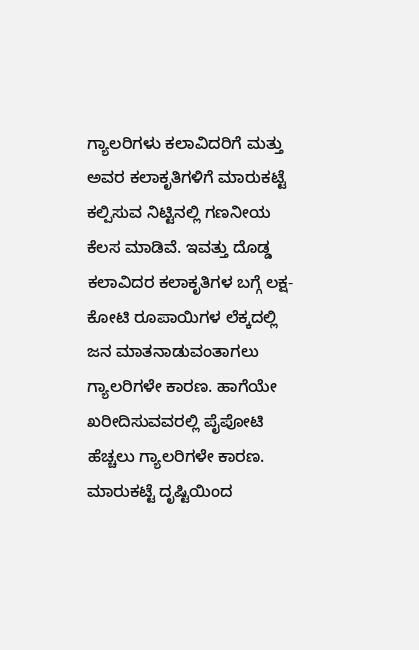ಗ್ಯಾಲರಿಗಳು ಕಲಾವಿದರಿಗೆ ಮತ್ತು ಅವರ ಕಲಾಕೃತಿಗಳಿಗೆ ಮಾರುಕಟ್ಟೆ ಕಲ್ಪಿಸುವ ನಿಟ್ಟಿನಲ್ಲಿ ಗಣನೀಯ ಕೆಲಸ ಮಾಡಿವೆ. ಇವತ್ತು ದೊಡ್ಡ ಕಲಾವಿದರ ಕಲಾಕೃತಿಗಳ ಬಗ್ಗೆ ಲಕ್ಷ- ಕೋಟಿ ರೂಪಾಯಿಗಳ ಲೆಕ್ಕದಲ್ಲಿ ಜನ ಮಾತನಾಡುವಂತಾಗಲು ಗ್ಯಾಲರಿಗಳೇ ಕಾರಣ. ಹಾಗೆಯೇ ಖರೀದಿಸುವವರಲ್ಲಿ ಪೈಪೋಟಿ ಹೆಚ್ಚಲು ಗ್ಯಾಲರಿಗಳೇ ಕಾರಣ. ಮಾರುಕಟ್ಟೆ ದೃಷ್ಟಿಯಿಂದ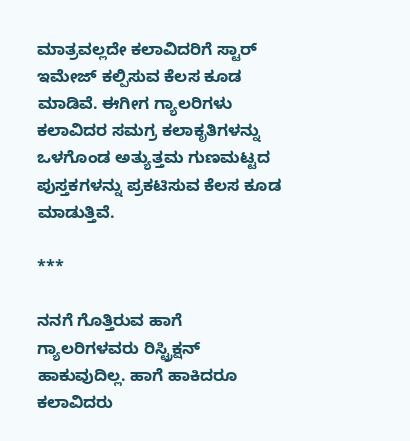ಮಾತ್ರವಲ್ಲದೇ ಕಲಾವಿದರಿಗೆ ಸ್ಟಾರ್ ಇಮೇಜ್ ಕಲ್ಪಿಸುವ ಕೆಲಸ ಕೂಡ ಮಾಡಿವೆ. ಈಗೀಗ ಗ್ಯಾಲರಿಗಳು ಕಲಾವಿದರ ಸಮಗ್ರ ಕಲಾಕೃತಿಗಳನ್ನು ಒಳಗೊಂಡ ಅತ್ಯುತ್ತಮ ಗುಣಮಟ್ಟದ ಪುಸ್ತಕಗಳನ್ನು ಪ್ರಕಟಿಸುವ ಕೆಲಸ ಕೂಡ ಮಾಡುತ್ತಿವೆ.

***

ನನಗೆ ಗೊತ್ತಿರುವ ಹಾಗೆ ಗ್ಯಾಲರಿಗಳವರು ರಿಸ್ಟ್ರಿಕ್ಷನ್ ಹಾಕುವುದಿಲ್ಲ. ಹಾಗೆ ಹಾಕಿದರೂ ಕಲಾವಿದರು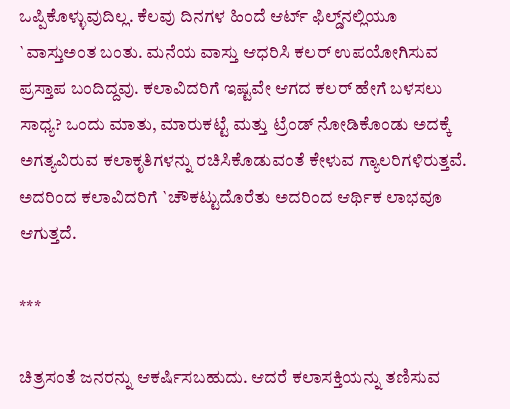ಒಪ್ಪಿಕೊಳ್ಳುವುದಿಲ್ಲ. ಕೆಲವು ದಿನಗಳ ಹಿಂದೆ ಆರ್ಟ್‌ ಫಿಲ್ಡ್‌ನಲ್ಲಿಯೂ `ವಾಸ್ತುಅಂತ ಬಂತು. ಮನೆಯ ವಾಸ್ತು ಆಧರಿಸಿ ಕಲರ್ ಉಪಯೋಗಿಸುವ ಪ್ರಸ್ತಾಪ ಬಂದಿದ್ದವು. ಕಲಾವಿದರಿಗೆ ಇಷ್ಟವೇ ಆಗದ ಕಲರ್ ಹೇಗೆ ಬಳಸಲು ಸಾಧ್ಯ? ಒಂದು ಮಾತು, ಮಾರುಕಟ್ಟೆ ಮತ್ತು ಟ್ರೆಂಡ್ ನೋಡಿಕೊಂಡು ಅದಕ್ಕೆ ಅಗತ್ಯವಿರುವ ಕಲಾಕೃತಿಗಳನ್ನು ರಚಿಸಿಕೊಡುವಂತೆ ಕೇಳುವ ಗ್ಯಾಲರಿಗಳಿರುತ್ತವೆ. ಅದರಿಂದ ಕಲಾವಿದರಿಗೆ `ಚೌಕಟ್ಟುದೊರೆತು ಅದರಿಂದ ಆರ್ಥಿಕ ಲಾಭವೂ ಆಗುತ್ತದೆ.

***

ಚಿತ್ರಸಂತೆ ಜನರನ್ನು ಆಕರ್ಷಿಸಬಹುದು. ಆದರೆ ಕಲಾಸಕ್ತಿಯನ್ನು ತಣಿಸುವ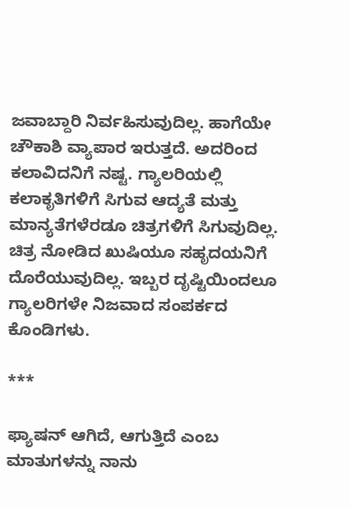ಜವಾಬ್ದಾರಿ ನಿರ್ವಹಿಸುವುದಿಲ್ಲ. ಹಾಗೆಯೇ ಚೌಕಾಶಿ ವ್ಯಾಪಾರ ಇರುತ್ತದೆ. ಅದರಿಂದ ಕಲಾವಿದನಿಗೆ ನಷ್ಟ. ಗ್ಯಾಲರಿಯಲ್ಲಿ ಕಲಾಕೃತಿಗಳಿಗೆ ಸಿಗುವ ಆದ್ಯತೆ ಮತ್ತು ಮಾನ್ಯತೆಗಳೆರಡೂ ಚಿತ್ರಗಳಿಗೆ ಸಿಗುವುದಿಲ್ಲ. ಚಿತ್ರ ನೋಡಿದ ಖುಷಿಯೂ ಸಹೃದಯನಿಗೆ ದೊರೆಯುವುದಿಲ್ಲ. ಇಬ್ಬರ ದೃಷ್ಟಿಯಿಂದಲೂ ಗ್ಯಾಲರಿಗಳೇ ನಿಜವಾದ ಸಂಪರ್ಕದ ಕೊಂಡಿಗಳು.

***

ಫ್ಯಾಷನ್ ಆಗಿದೆ, ಆಗುತ್ತಿದೆ ಎಂಬ ಮಾತುಗಳನ್ನು ನಾನು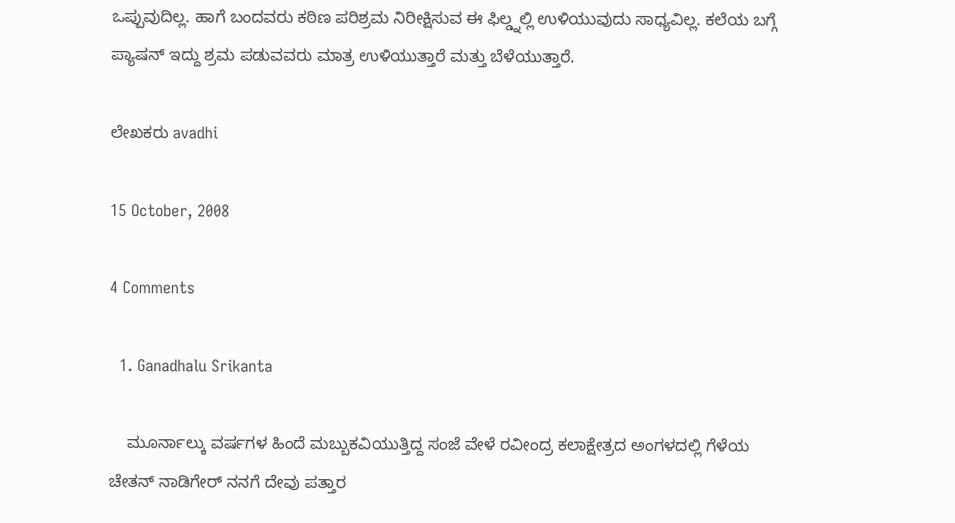ಒಪ್ಪುವುದಿಲ್ಲ. ಹಾಗೆ ಬಂದವರು ಕಠಿಣ ಪರಿಶ್ರಮ ನಿರೀಕ್ಷಿಸುವ ಈ ಫಿಲ್ಡ್ನಲ್ಲಿ ಉಳಿಯುವುದು ಸಾಧ್ಯವಿಲ್ಲ. ಕಲೆಯ ಬಗ್ಗೆ ಪ್ಯಾಷನ್ ಇದ್ದು ಶ್ರಮ ಪಡುವವರು ಮಾತ್ರ ಉಳಿಯುತ್ತಾರೆ ಮತ್ತು ಬೆಳೆಯುತ್ತಾರೆ.

ಲೇಖಕರು avadhi

15 October, 2008

4 Comments

  1. Ganadhalu Srikanta

    ಮೂರ್ನಾಲ್ಕು ವರ್ಷಗಳ ಹಿಂದೆ ಮಬ್ಬುಕವಿಯುತ್ತಿದ್ದ ಸಂಜೆ ವೇಳೆ ರವೀಂದ್ರ ಕಲಾಕ್ಷೇತ್ರದ ಅಂಗಳದಲ್ಲಿ ಗೆಳೆಯ ಚೇತನ್ ನಾಡಿಗೇರ್ ನನಗೆ ದೇವು ಪತ್ತಾರ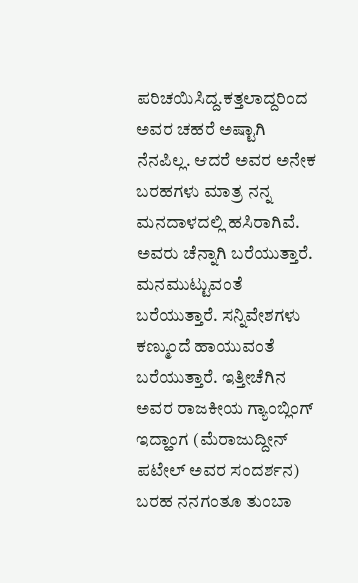ಪರಿಚಯಿಸಿದ್ದ.ಕತ್ತಲಾದ್ದರಿಂದ ಅವರ ಚಹರೆ ಅಷ್ಟಾಗಿ ನೆನಪಿಲ್ಲ. ಆದರೆ ಅವರ ಅನೇಕ ಬರಹಗಳು ಮಾತ್ರ ನನ್ನ ಮನದಾಳದಲ್ಲಿ ಹಸಿರಾಗಿವೆ. ಅವರು ಚೆನ್ನಾಗಿ ಬರೆಯುತ್ತಾರೆ. ಮನಮುಟ್ಟುವಂತೆ ಬರೆಯುತ್ತಾರೆ. ಸನ್ನಿವೇಶಗಳು ಕಣ್ಮುಂದೆ ಹಾಯುವಂತೆ ಬರೆಯುತ್ತಾರೆ. ಇತ್ತೀಚೆಗಿನ ಅವರ ರಾಜಕೀಯ ಗ್ಯಾಂಬ್ಲಿಂಗ್ ಇದ್ಹಾಂಗ (ಮೆರಾಜುದ್ದೀನ್ ಪಟೇಲ್ ಅವರ ಸಂದರ್ಶನ) ಬರಹ ನನಗಂತೂ ತುಂಬಾ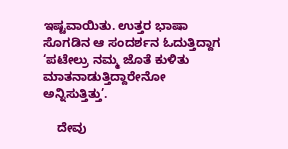ಇಷ್ಟವಾಯಿತು. ಉತ್ತರ ಭಾಷಾ ಸೊಗಡಿನ ಆ ಸಂದರ್ಶನ ಓದುತ್ತಿದ್ದಾಗ ‘ಪಟೇಲ್ರು ನಮ್ಮ ಜೊತೆ ಕುಳಿತು ಮಾತನಾಡುತ್ತಿದ್ದಾರೇನೋ ಅನ್ನಿಸುತ್ತಿತ್ತು’.

    ದೇವು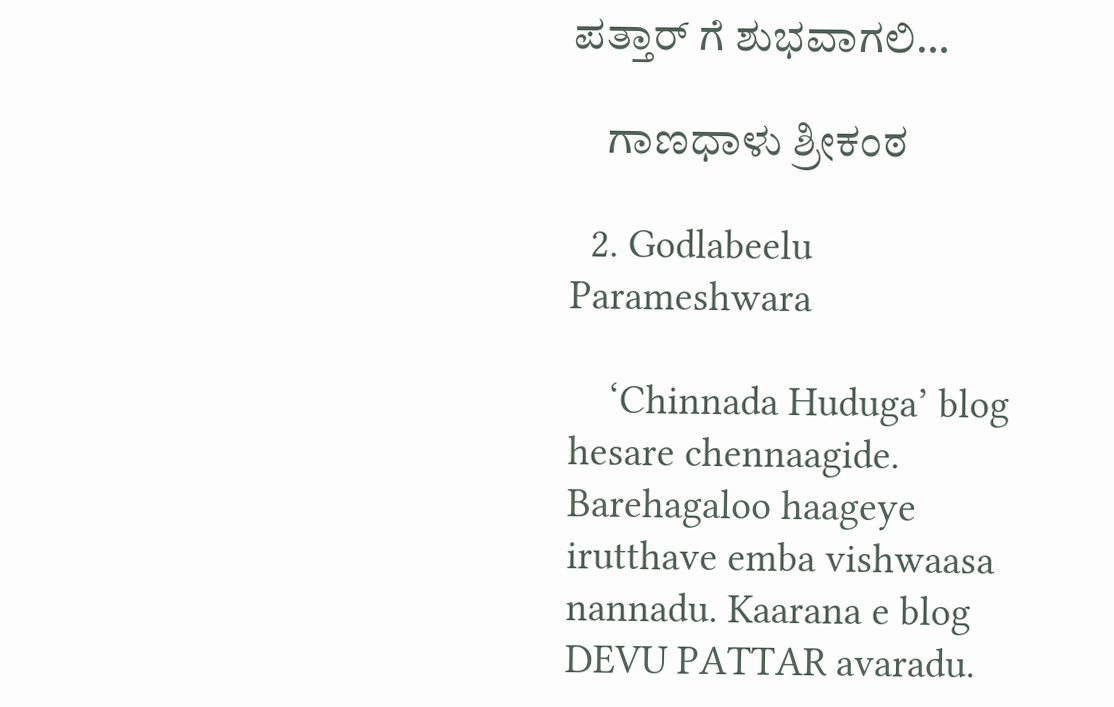ಪತ್ತಾರ್ ಗೆ ಶುಭವಾಗಲಿ…

    ಗಾಣಧಾಳು ಶ್ರೀಕಂಠ

  2. Godlabeelu Parameshwara

    ‘Chinnada Huduga’ blog hesare chennaagide. Barehagaloo haageye irutthave emba vishwaasa nannadu. Kaarana e blog DEVU PATTAR avaradu.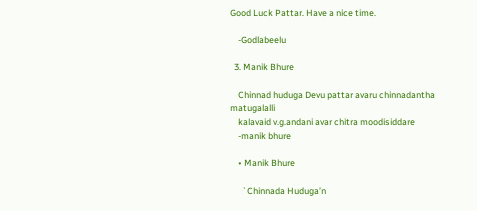Good Luck Pattar. Have a nice time.

    -Godlabeelu

  3. Manik Bhure

    Chinnad huduga Devu pattar avaru chinnadantha matugalalli
    kalavaid v.g.andani avar chitra moodisiddare
    -manik bhure

    • Manik Bhure

      `Chinnada Huduga’n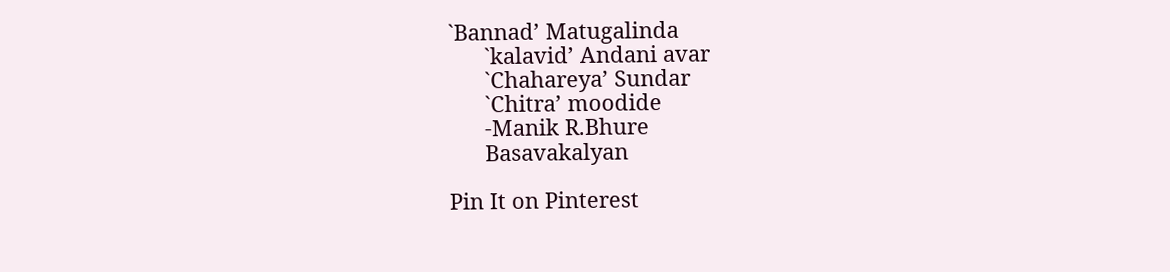`Bannad’ Matugalinda
      `kalavid’ Andani avar
      `Chahareya’ Sundar
      `Chitra’ moodide
      -Manik R.Bhure
      Basavakalyan

Pin It on Pinterest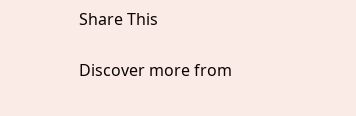Share This

Discover more from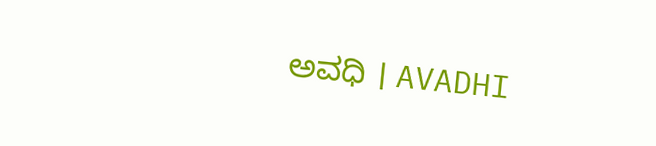ಅವಧಿ । AVADHI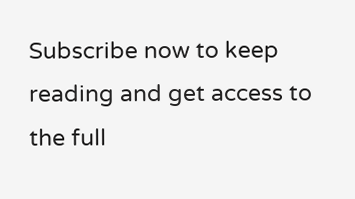Subscribe now to keep reading and get access to the full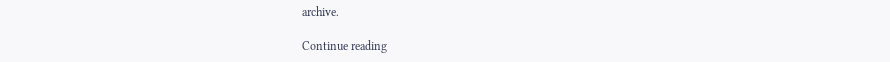archive.

Continue reading